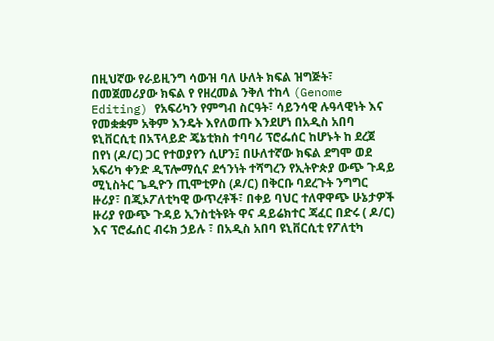በዚህኛው የራይዚንግ ሳውዝ ባለ ሁለት ክፍል ዝግጅት፣ በመጀመሪያው ክፍል የ የዘረመል ንቅለ ተከላ (Genome Editing) የአፍሪካን የምግብ ስርዓት፣ ሳይንሳዊ ሉዓላዊነት እና የመቋቋም አቅም እንዴት እየለወጡ እንደሆነ በአዲስ አበባ ዩኒቨርሲቲ በአፕላይድ ጄኔቲክስ ተባባሪ ፕሮፌሰር ከሆኑት ከ ደረጀ በየነ (ዶ/ር) ጋር የተወያየን ሲሆን፤ በሁለተኛው ክፍል ደግሞ ወደ አፍሪካ ቀንድ ዲፕሎማሲና ደኅንነት ተሻግረን የኢትዮጵያ ውጭ ጉዳይ ሚኒስትር ጌዲዮን ጢሞቲዎስ (ዶ/ር) በቅርቡ ባደረጉት ንግግር ዙሪያ፣ በጂኦፖለቲካዊ ውጥረቶች፣ በቀይ ባህር ተለዋዋጭ ሁኔታዎች ዙሪያ የውጭ ጉዳይ ኢንስቲትዩት ዋና ዳይሬክተር ጃፈር በድሩ ( ዶ/ር) እና ፕሮፌሰር ብሩክ ኃይሉ ፣ በአዲስ አበባ ዩኒቨርሲቲ የፖለቲካ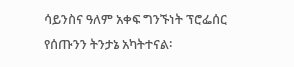ሳይንስና ዓለም አቀፍ ግንኙነት ፕሮፌሰር የሰጡንን ትንታኔ አካትተናል፡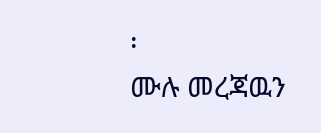፡
ሙሉ መረጃዉን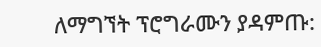ለማግኘት ፕሮግራሙን ያዳምጡ: